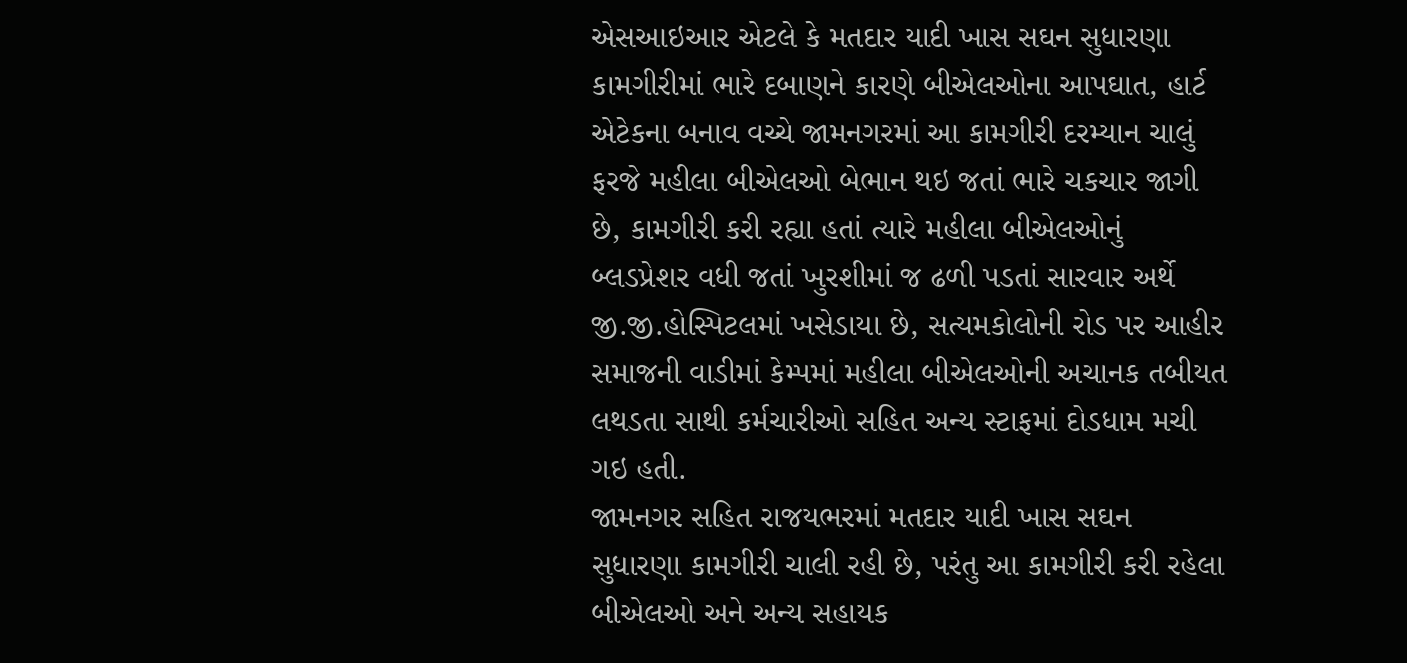એસઆઇઆર એટલે કે મતદાર યાદી ખાસ સઘન સુધારણા કામગીરીમાં ભારે દબાણને કારણે બીએલઓના આપઘાત, હાર્ટ એટેકના બનાવ વચ્ચે જામનગરમાં આ કામગીરી દરમ્યાન ચાલું ફરજે મહીલા બીએલઓ બેભાન થઇ જતાં ભારે ચકચાર જાગી છે, કામગીરી કરી રહ્યા હતાં ત્યારે મહીલા બીએલઓનું બ્લડપ્રેશર વધી જતાં ખુરશીમાં જ ઢળી પડતાં સારવાર અર્થે જી.જી.હોસ્પિટલમાં ખસેડાયા છે, સત્યમકોલોની રોડ પર આહીર સમાજની વાડીમાં કેમ્પમાં મહીલા બીએલઓની અચાનક તબીયત લથડતા સાથી કર્મચારીઓ સહિત અન્ય સ્ટાફમાં દોડધામ મચી ગઇ હતી.
જામનગર સહિત રાજયભરમાં મતદાર યાદી ખાસ સઘન સુધારણા કામગીરી ચાલી રહી છે, પરંતુ આ કામગીરી કરી રહેલા બીએલઓ અને અન્ય સહાયક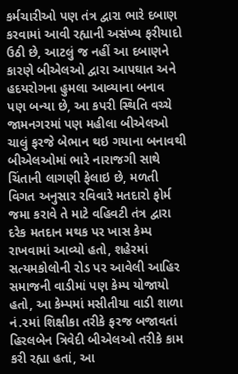કર્મચારીઓ પણ તંત્ર દ્વારા ભારે દબાણ કરવામાં આવી રહ્યાની અસંખ્ય ફરીયાદો ઉઠી છે, આટલું જ નહીં આ દબાણને કારણે બીએલઓ દ્વારા આપઘાત અને હદયરોગના હુમલા આવ્યાના બનાવ પણ બન્યા છે, આ કપરી સ્થિતિ વચ્ચે જામનગરમાં પણ મહીલા બીએલઓ ચાલું ફરજે બેભાન થઇ ગયાના બનાવથી બીએલઓમાં ભારે નારાજગી સાથે ચિંતાની લાગણી ફેલાઇ છે, મળતી વિગત અનુસાર રવિવારે મતદારો ફોર્મ જમા કરાવે તે માટે વહિવટી તંત્ર દ્વારા દરેક મતદાન મથક પર ખાસ કેમ્પ રાખવામાં આવ્યો હતો, શહેરમાં સત્યમકોલોની રોડ પર આવેલી આહિર સમાજની વાડીમાં પણ કેમ્પ યોજાયો હતો, આ કેમ્પમાં મસીતીયા વાડી શાળા નં.૨માં શિક્ષીકા તરીકે ફરજ બજાવતાં હિરલબેન ત્રિવેદી બીએલઓ તરીકે કામ કરી રહ્યા હતાં, આ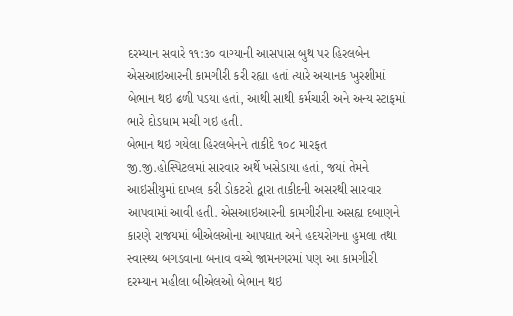દરમ્યાન સવારે ૧૧:૩૦ વાગ્યાની આસપાસ બુથ પર હિરલબેન એસઆઇઆરની કામગીરી કરી રહ્યા હતાં ત્યારે અચાનક ખુરશીમાં બેભાન થઇ ઢળી પડયા હતાં, આથી સાથી કર્મચારી અને અન્ય સ્ટાફમાં ભારે દોડધામ મચી ગઇ હતી.
બેભાન થઇ ગયેલા હિરલબેનને તાકીદે ૧૦૮ મારફત જી.જી.હોસ્પિટલમાં સારવાર અર્થે ખસેડાયા હતાં, જયાં તેમને આઇસીયુમાં દાખલ કરી ડોકટરો દ્વારા તાકીદની અસરથી સારવાર આપવામાં આવી હતી. એસઆઇઆરની કામગીરીના અસહ્ય દબાણને કારણે રાજયમાં બીએલઓના આપઘાત અને હદયરોગના હુમલા તથા સ્વાસ્થ્ય બગડવાના બનાવ વચ્ચે જામનગરમાં પણ આ કામગીરી દરમ્યાન મહીલા બીએલઓ બેભાન થઇ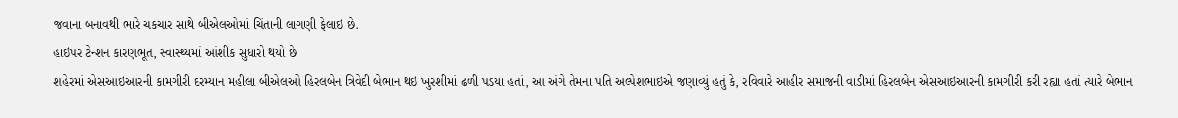જવાના બનાવથી ભારે ચકચાર સાથે બીએલઓમાં ચિંતાની લાગણી ફેલાઇ છે.
હાઇપર ટેન્શન કારણભૂત, સ્વાસ્થ્યમાં આંશીક સુધારો થયો છે
શહેરમાં એસઆઇઆરની કામગીરી દરમ્યાન મહીલા બીએલઓ હિરલબેન ત્રિવેદી બેભાન થઇ ખુરશીમાં ઢળી પડયા હતાં, આ અંગે તેમના પતિ અલ્પેશભાઇએ જણાવ્યું હતું કે, રવિવારે આહીર સમાજની વાડીમાં હિરલબેન એસઆઇઆરની કામગીરી કરી રહ્યા હતાં ત્યારે બેભાન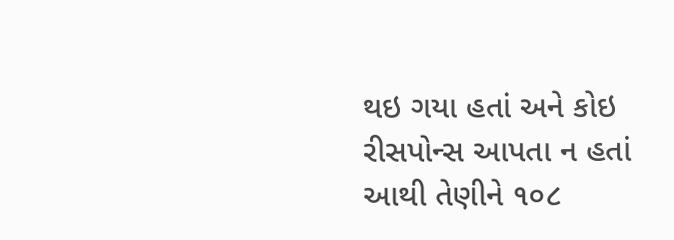થઇ ગયા હતાં અને કોઇ રીસપોન્સ આપતા ન હતાં આથી તેણીને ૧૦૮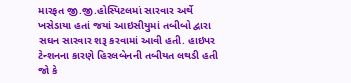મારફત જી.જી.હોસ્પિટલમાં સારવાર અર્થે ખસેડાયા હતાં જયાં આઇસીયુમાં તબીબો દ્વારા સઘન સારવાર શરૂ કરવામાં આવી હતી. હાઇપર ટેન્શનના કારણે હિરલબેનની તબીયત લથડી હતી જો કે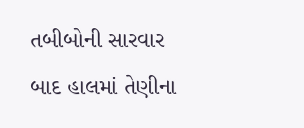તબીબોની સારવાર બાદ હાલમાં તેણીના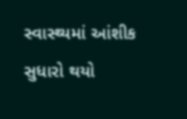સ્વાસ્થ્યમાં આંશીક સુધારો થયો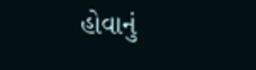હોવાનું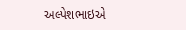અલ્પેશભાઇએ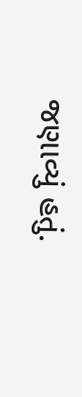જણાવ્યું હતું.